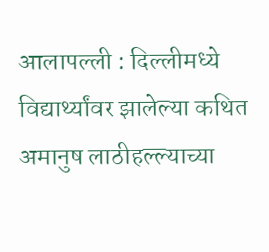आलापल्ली : दिल्लीमध्ये विद्यार्थ्यांवर झालेल्या कथित अमानुष लाठीहल्ल्याच्या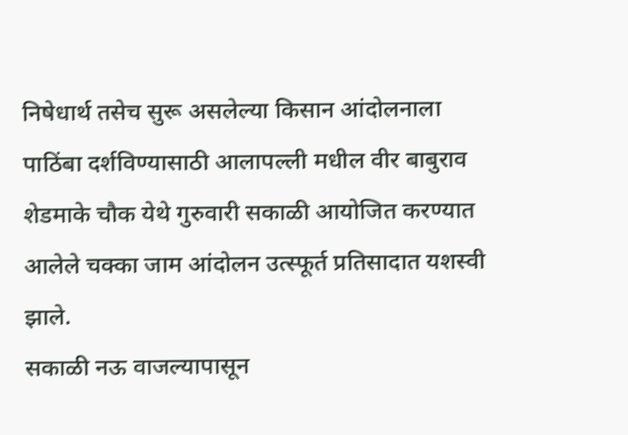निषेधार्थ तसेच सुरू असलेल्या किसान आंदोलनाला पाठिंबा दर्शविण्यासाठी आलापल्ली मधील वीर बाबुराव शेडमाके चौक येथे गुरुवारी सकाळी आयोजित करण्यात आलेले चक्का जाम आंदोलन उत्स्फूर्त प्रतिसादात यशस्वी झाले.
सकाळी नऊ वाजल्यापासून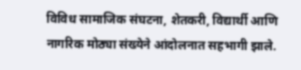विविध सामाजिक संघटना, शेतकरी, विद्यार्थी आणि नागरिक मोठ्या संख्येने आंदोलनात सहभागी झाले.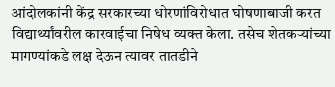आंदोलकांनी केंद्र सरकारच्या धोरणांविरोधात घोषणाबाजी करत विद्यार्थ्यांवरील कारवाईचा निषेध व्यक्त केला. तसेच शेतकऱ्यांच्या मागण्यांकडे लक्ष देऊन त्यावर तातडीने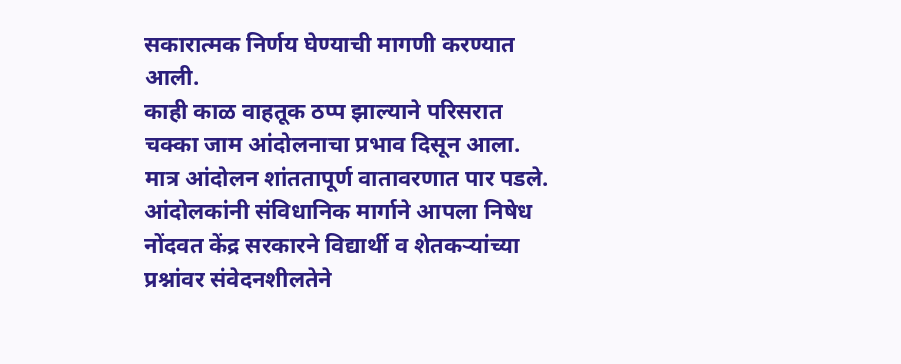सकारात्मक निर्णय घेण्याची मागणी करण्यात आली.
काही काळ वाहतूक ठप्प झाल्याने परिसरात चक्का जाम आंदोलनाचा प्रभाव दिसून आला. मात्र आंदोलन शांततापूर्ण वातावरणात पार पडले. आंदोलकांनी संविधानिक मार्गाने आपला निषेध नोंदवत केंद्र सरकारने विद्यार्थी व शेतकऱ्यांच्या प्रश्नांवर संवेदनशीलतेने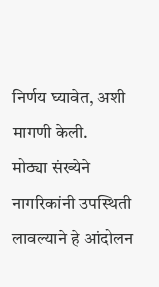निर्णय घ्यावेत, अशी मागणी केली.
मोठ्या संख्येने नागरिकांनी उपस्थिती लावल्याने हे आंदोलन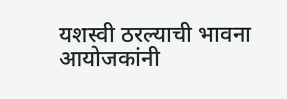यशस्वी ठरल्याची भावना आयोजकांनी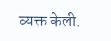व्यक्त केली.